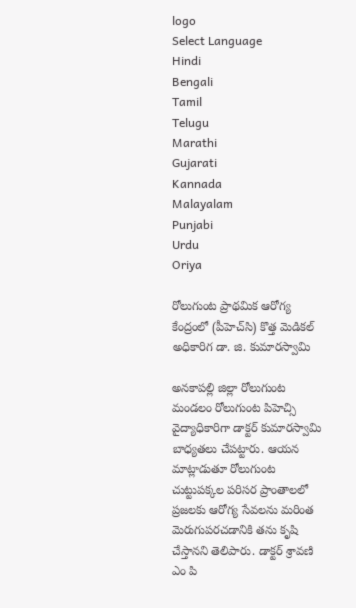logo
Select Language
Hindi
Bengali
Tamil
Telugu
Marathi
Gujarati
Kannada
Malayalam
Punjabi
Urdu
Oriya

రోలుగుంట ప్రాథమిక ఆరోగ్య కేంద్రంలో (పీహెచ్‌సి) కొత్త మెడికల్ అధికారిగ డా. జి. కుమారస్వామి

అనకాపల్లి జిల్లా రోలుగుంట మండలం రోలుగుంట పిహెచ్సి వైద్యాధికారిగా డాక్టర్ కుమారస్వామి బాధ్యతలు చేపట్టారు. ఆయన మాట్లాడుతూ రోలుగుంట చుట్టుపక్కల పరిసర ప్రాంతాలలో ప్రజలకు ఆరోగ్య సేవలను మరింత మెరుగుపరచడానికి తను కృషి చేస్తానని తెలిపారు. డాక్టర్ శ్రావణి ఎం పి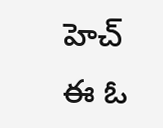హెచ్ ఈ ఓ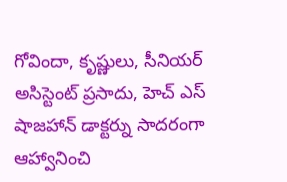గోవిందా, కృష్ణులు, సీనియర్ అసిస్టెంట్ ప్రసాదు, హెచ్ ఎస్ షాజహాన్ డాక్టర్ను సాదరంగా ఆహ్వానించి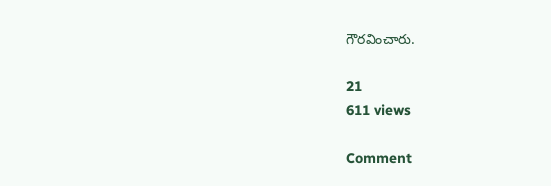గౌరవించారు.

21
611 views

Comment